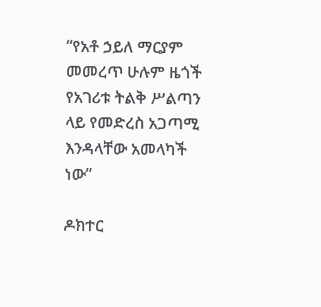“የአቶ ኃይለ ማርያም መመረጥ ሁሉም ዜጎች የአገሪቱ ትልቅ ሥልጣን ላይ የመድረስ አጋጣሚ እንዳላቸው አመላካች ነው”

ዶክተር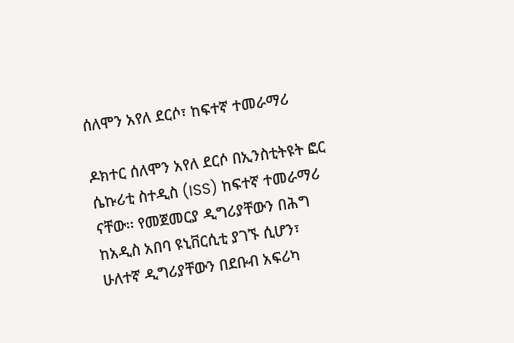ሰለሞን አየለ ደርሶ፣ ከፍተኛ ተመራማሪ

ዶክተር ሰለሞን አየለ ደርሶ በኢንስቲትዩት ፎር ሴኩሪቲ ስተዲስ (ISS) ከፍተኛ ተመራማሪ ናቸው፡፡ የመጀመርያ ዲግሪያቸውን በሕግ ከአዲስ አበባ ዩኒቨርሲቲ ያገኙ ሲሆን፣ ሁለተኛ ዲግሪያቸውን በደቡብ አፍሪካ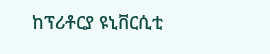ከፕሪቶርያ ዩኒቨርሲቲ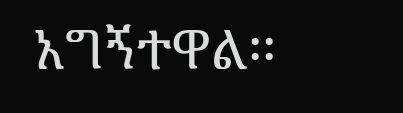አግኝተዋል፡፡